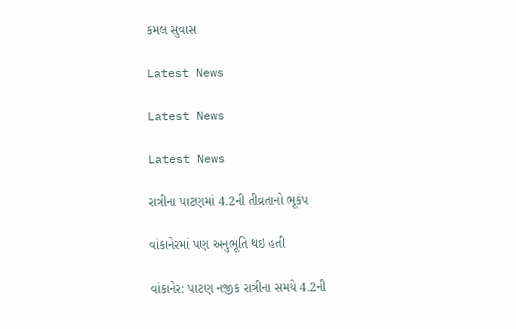કમલ સુવાસ

Latest News

Latest News

Latest News

રાત્રીના પાટણમાં 4.2ની તીવ્રતાનો ભૂકંપ

વાંકાનેરમાં પણ અનુભૂતિ થઇ હતી

વાંકાનેર: પાટણ નજીક રાત્રીના સમયે 4.2ની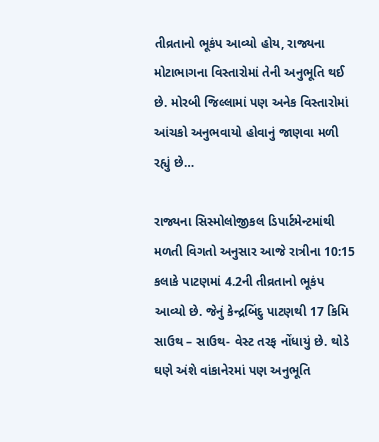તીવ્રતાનો ભૂકંપ આવ્યો હોય, રાજ્યના મોટાભાગના વિસ્તારોમાં તેની અનુભૂતિ થઈ છે. મોરબી જિલ્લામાં પણ અનેક વિસ્તારોમાં આંચકો અનુભવાયો હોવાનું જાણવા મળી રહ્યું છે…

રાજ્યના સિસ્મોલોજીકલ ડિપાર્ટમેન્ટમાંથી મળતી વિગતો અનુસાર આજે રાત્રીના 10:15 કલાકે પાટણમાં 4.2ની તીવ્રતાનો ભૂકંપ આવ્યો છે. જેનું કેન્દ્રબિંદુ પાટણથી 17 કિમિ સાઉથ – સાઉથ- વેસ્ટ તરફ નોંધાયું છે. થોડે ઘણે અંશે વાંકાનેરમાં પણ અનુભૂતિ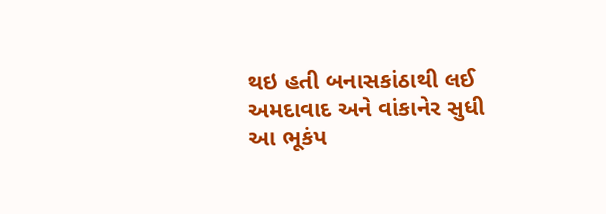થઇ હતી બનાસકાંઠાથી લઈ અમદાવાદ અને વાંકાનેર સુધી આ ભૂકંપ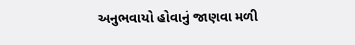અનુભવાયો હોવાનું જાણવા મળી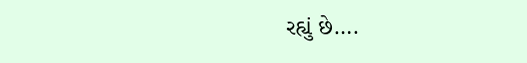રહ્યું છે….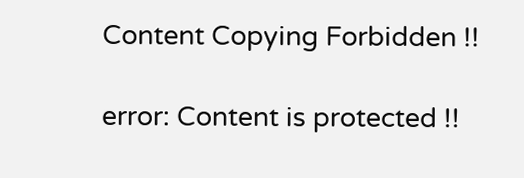Content Copying Forbidden !!

error: Content is protected !!